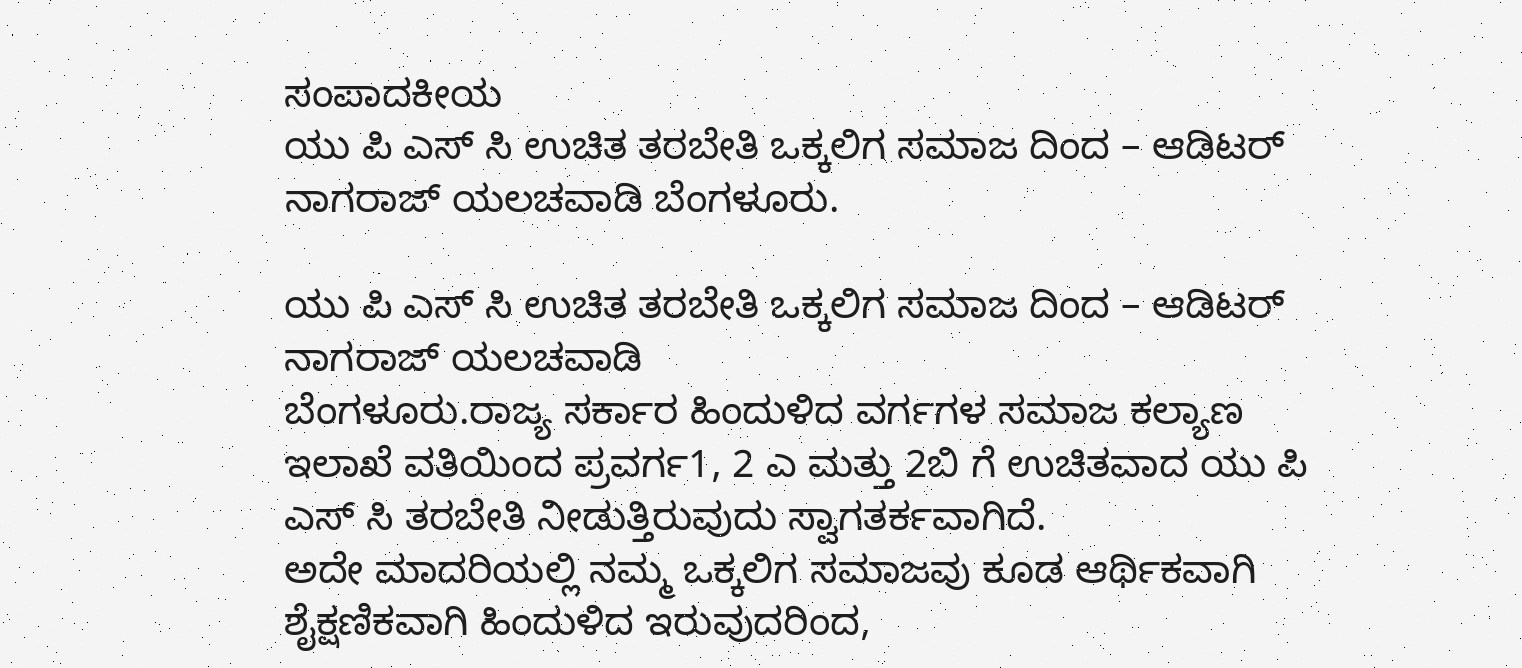ಸಂಪಾದಕೀಯ
ಯು ಪಿ ಎಸ್ ಸಿ ಉಚಿತ ತರಬೇತಿ ಒಕ್ಕಲಿಗ ಸಮಾಜ ದಿಂದ – ಆಡಿಟರ್ ನಾಗರಾಜ್ ಯಲಚವಾಡಿ ಬೆಂಗಳೂರು.

ಯು ಪಿ ಎಸ್ ಸಿ ಉಚಿತ ತರಬೇತಿ ಒಕ್ಕಲಿಗ ಸಮಾಜ ದಿಂದ – ಆಡಿಟರ್ ನಾಗರಾಜ್ ಯಲಚವಾಡಿ
ಬೆಂಗಳೂರು.ರಾಜ್ಯ ಸರ್ಕಾರ ಹಿಂದುಳಿದ ವರ್ಗಗಳ ಸಮಾಜ ಕಲ್ಯಾಣ ಇಲಾಖೆ ವತಿಯಿಂದ ಪ್ರವರ್ಗ1, 2 ಎ ಮತ್ತು 2ಬಿ ಗೆ ಉಚಿತವಾದ ಯು ಪಿ ಎಸ್ ಸಿ ತರಬೇತಿ ನೀಡುತ್ತಿರುವುದು ಸ್ವಾಗತರ್ಕವಾಗಿದೆ.
ಅದೇ ಮಾದರಿಯಲ್ಲಿ ನಮ್ಮ ಒಕ್ಕಲಿಗ ಸಮಾಜವು ಕೂಡ ಆರ್ಥಿಕವಾಗಿ ಶೈಕ್ಷಣಿಕವಾಗಿ ಹಿಂದುಳಿದ ಇರುವುದರಿಂದ,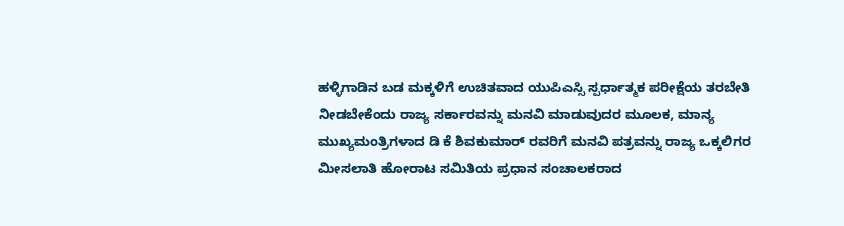ಹಳ್ಳಿಗಾಡಿನ ಬಡ ಮಕ್ಕಳಿಗೆ ಉಚಿತವಾದ ಯುಪಿಎಸ್ಸಿ ಸ್ಪರ್ಧಾತ್ಮಕ ಪರೀಕ್ಷೆಯ ತರಬೇತಿ ನೀಡಬೇಕೆಂದು ರಾಜ್ಯ ಸರ್ಕಾರವನ್ನು ಮನವಿ ಮಾಡುವುದರ ಮೂಲಕ, ಮಾನ್ಯ ಮುಖ್ಯಮಂತ್ರಿಗಳಾದ ಡಿ ಕೆ ಶಿವಕುಮಾರ್ ರವರಿಗೆ ಮನವಿ ಪತ್ರವನ್ನು ರಾಜ್ಯ ಒಕ್ಕಲಿಗರ ಮೀಸಲಾತಿ ಹೋರಾಟ ಸಮಿತಿಯ ಪ್ರಧಾನ ಸಂಚಾಲಕರಾದ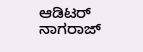ಆಡಿಟರ್ ನಾಗರಾಜ್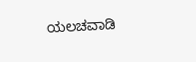ಯಲಚವಾಡಿ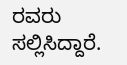ರವರು ಸಲ್ಲಿಸಿದ್ದಾರೆ.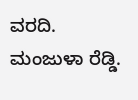ವರದಿ. ಮಂಜುಳಾ ರೆಡ್ಡಿ.